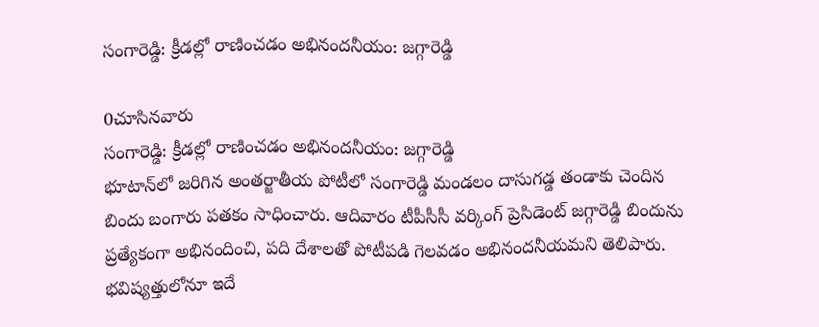సంగారెడ్డి: క్రీడల్లో రాణించడం అభినందనీయం: జగ్గారెడ్డి

0చూసినవారు
సంగారెడ్డి: క్రీడల్లో రాణించడం అభినందనీయం: జగ్గారెడ్డి
భూటాన్‌లో జరిగిన అంతర్జాతీయ పోటీలో సంగారెడ్డి మండలం దాసుగడ్డ తండాకు చెందిన బిందు బంగారు పతకం సాధించారు. ఆదివారం టీపీసీసీ వర్కింగ్ ప్రెసిడెంట్ జగ్గారెడ్డి బిందును ప్రత్యేకంగా అభినందించి, పది దేశాలతో పోటీపడి గెలవడం అభినందనీయమని తెలిపారు. భవిష్యత్తులోనూ ఇదే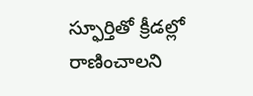స్ఫూర్తితో క్రీడల్లో రాణించాలని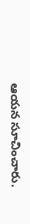ఆయన సూచించారు.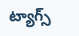ట్యాగ్స్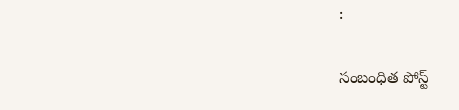:

సంబంధిత పోస్ట్